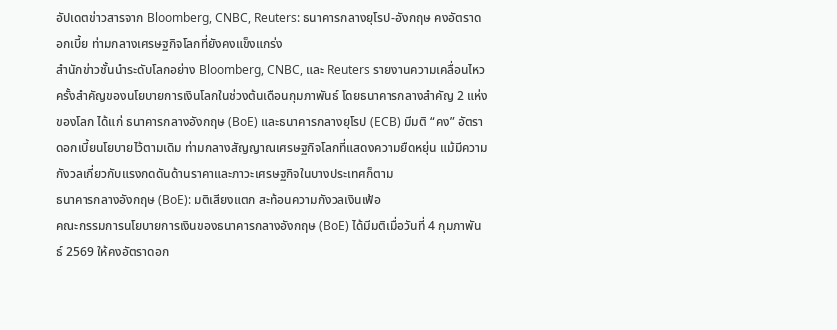อัปเดตข่าวสารจาก Bloomberg, CNBC, Reuters: ธนาคารกลางยุโรป-อังกฤษ คงอัตราดอกเบี้ย ท่ามกลางเศรษฐกิจโลกที่ยังคงแข็งแกร่ง
สำนักข่าวชั้นนำระดับโลกอย่าง Bloomberg, CNBC, และ Reuters รายงานความเคลื่อนไหวครั้งสำคัญของนโยบายการเงินโลกในช่วงต้นเดือนกุมภาพันธ์ โดยธนาคารกลางสำคัญ 2 แห่งของโลก ได้แก่ ธนาคารกลางอังกฤษ (BoE) และธนาคารกลางยุโรป (ECB) มีมติ “คง” อัตราดอกเบี้ยนโยบายไว้ตามเดิม ท่ามกลางสัญญาณเศรษฐกิจโลกที่แสดงความยืดหยุ่น แม้มีความกังวลเกี่ยวกับแรงกดดันด้านราคาและภาวะเศรษฐกิจในบางประเทศก็ตาม
ธนาคารกลางอังกฤษ (BoE): มติเสียงแตก สะท้อนความกังวลเงินเฟ้อ
คณะกรรมการนโยบายการเงินของธนาคารกลางอังกฤษ (BoE) ได้มีมติเมื่อวันที่ 4 กุมภาพันธ์ 2569 ให้คงอัตราดอก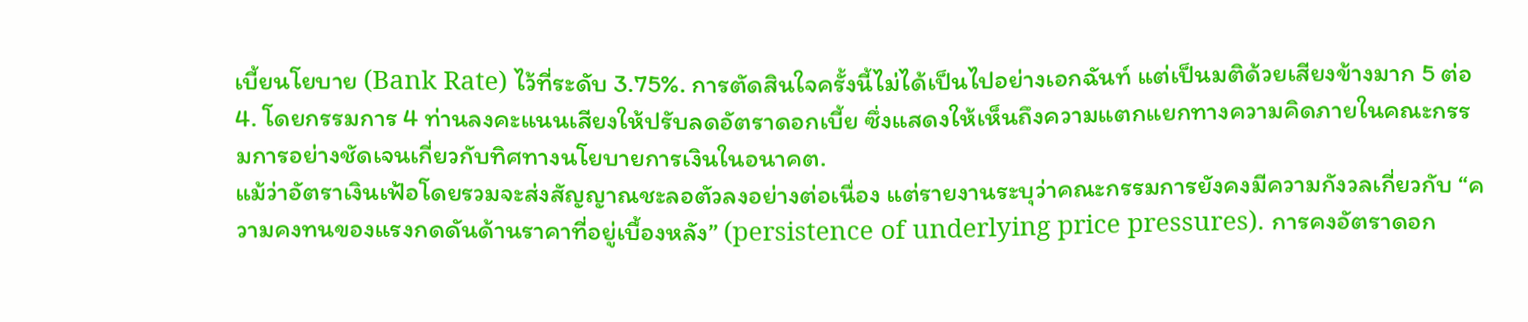เบี้ยนโยบาย (Bank Rate) ไว้ที่ระดับ 3.75%. การตัดสินใจครั้งนี้ไม่ได้เป็นไปอย่างเอกฉันท์ แต่เป็นมติด้วยเสียงข้างมาก 5 ต่อ 4. โดยกรรมการ 4 ท่านลงคะแนนเสียงให้ปรับลดอัตราดอกเบี้ย ซึ่งแสดงให้เห็นถึงความแตกแยกทางความคิดภายในคณะกรรมการอย่างชัดเจนเกี่ยวกับทิศทางนโยบายการเงินในอนาคต.
แม้ว่าอัตราเงินเฟ้อโดยรวมจะส่งสัญญาณชะลอตัวลงอย่างต่อเนื่อง แต่รายงานระบุว่าคณะกรรมการยังคงมีความกังวลเกี่ยวกับ “ความคงทนของแรงกดดันด้านราคาที่อยู่เบื้องหลัง” (persistence of underlying price pressures). การคงอัตราดอก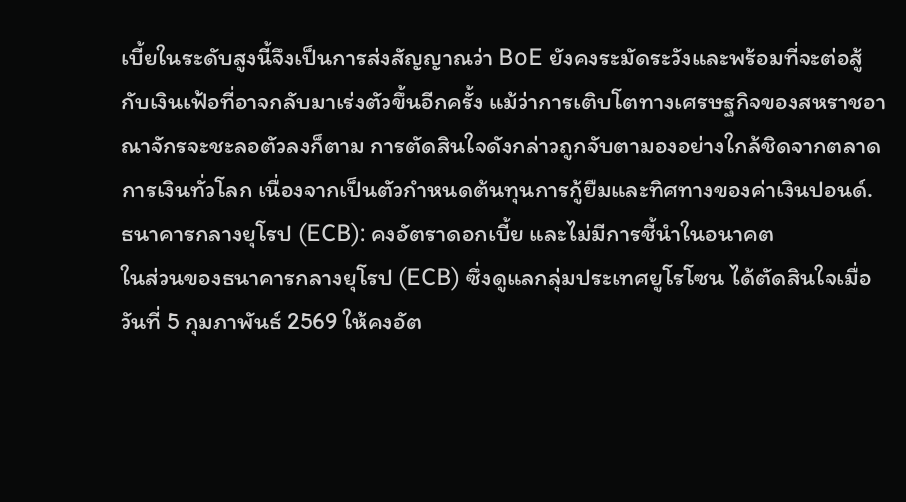เบี้ยในระดับสูงนี้จึงเป็นการส่งสัญญาณว่า BoE ยังคงระมัดระวังและพร้อมที่จะต่อสู้กับเงินเฟ้อที่อาจกลับมาเร่งตัวขึ้นอีกครั้ง แม้ว่าการเติบโตทางเศรษฐกิจของสหราชอาณาจักรจะชะลอตัวลงก็ตาม การตัดสินใจดังกล่าวถูกจับตามองอย่างใกล้ชิดจากตลาดการเงินทั่วโลก เนื่องจากเป็นตัวกำหนดต้นทุนการกู้ยืมและทิศทางของค่าเงินปอนด์.
ธนาคารกลางยุโรป (ECB): คงอัตราดอกเบี้ย และไม่มีการชี้นำในอนาคต
ในส่วนของธนาคารกลางยุโรป (ECB) ซึ่งดูแลกลุ่มประเทศยูโรโซน ได้ตัดสินใจเมื่อวันที่ 5 กุมภาพันธ์ 2569 ให้คงอัต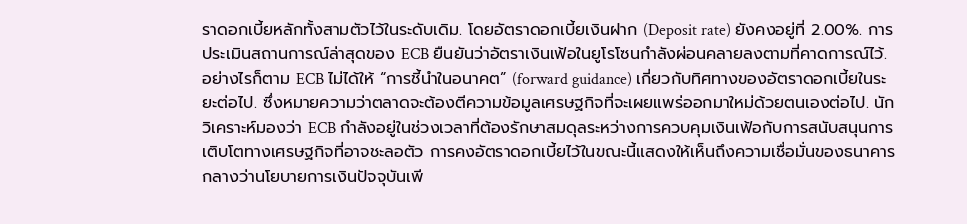ราดอกเบี้ยหลักทั้งสามตัวไว้ในระดับเดิม. โดยอัตราดอกเบี้ยเงินฝาก (Deposit rate) ยังคงอยู่ที่ 2.00%. การประเมินสถานการณ์ล่าสุดของ ECB ยืนยันว่าอัตราเงินเฟ้อในยูโรโซนกำลังผ่อนคลายลงตามที่คาดการณ์ไว้.
อย่างไรก็ตาม ECB ไม่ได้ให้ “การชี้นำในอนาคต” (forward guidance) เกี่ยวกับทิศทางของอัตราดอกเบี้ยในระยะต่อไป. ซึ่งหมายความว่าตลาดจะต้องตีความข้อมูลเศรษฐกิจที่จะเผยแพร่ออกมาใหม่ด้วยตนเองต่อไป. นักวิเคราะห์มองว่า ECB กำลังอยู่ในช่วงเวลาที่ต้องรักษาสมดุลระหว่างการควบคุมเงินเฟ้อกับการสนับสนุนการเติบโตทางเศรษฐกิจที่อาจชะลอตัว การคงอัตราดอกเบี้ยไว้ในขณะนี้แสดงให้เห็นถึงความเชื่อมั่นของธนาคารกลางว่านโยบายการเงินปัจจุบันเพี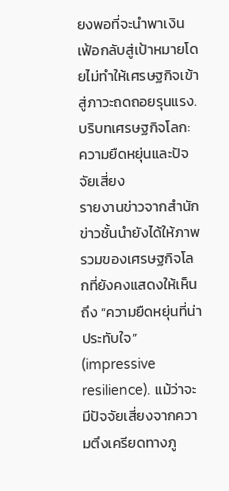ยงพอที่จะนำพาเงินเฟ้อกลับสู่เป้าหมายโดยไม่ทำให้เศรษฐกิจเข้าสู่ภาวะถดถอยรุนแรง.
บริบทเศรษฐกิจโลก: ความยืดหยุ่นและปัจจัยเสี่ยง
รายงานข่าวจากสำนักข่าวชั้นนำยังได้ให้ภาพรวมของเศรษฐกิจโลกที่ยังคงแสดงให้เห็นถึง “ความยืดหยุ่นที่น่าประทับใจ” (impressive resilience). แม้ว่าจะมีปัจจัยเสี่ยงจากความตึงเครียดทางภู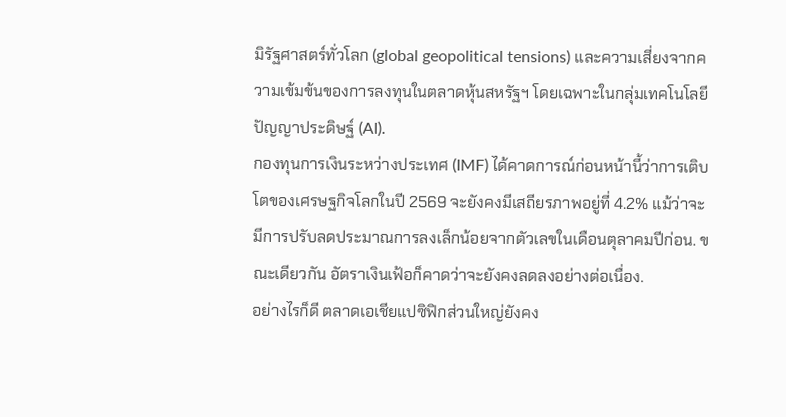มิรัฐศาสตร์ทั่วโลก (global geopolitical tensions) และความเสี่ยงจากความเข้มข้นของการลงทุนในตลาดหุ้นสหรัฐฯ โดยเฉพาะในกลุ่มเทคโนโลยีปัญญาประดิษฐ์ (AI).
กองทุนการเงินระหว่างประเทศ (IMF) ได้คาดการณ์ก่อนหน้านี้ว่าการเติบโตของเศรษฐกิจโลกในปี 2569 จะยังคงมีเสถียรภาพอยู่ที่ 4.2% แม้ว่าจะมีการปรับลดประมาณการลงเล็กน้อยจากตัวเลขในเดือนตุลาคมปีก่อน. ขณะเดียวกัน อัตราเงินเฟ้อก็คาดว่าจะยังคงลดลงอย่างต่อเนื่อง.
อย่างไรก็ดี ตลาดเอเชียแปซิฟิกส่วนใหญ่ยังคง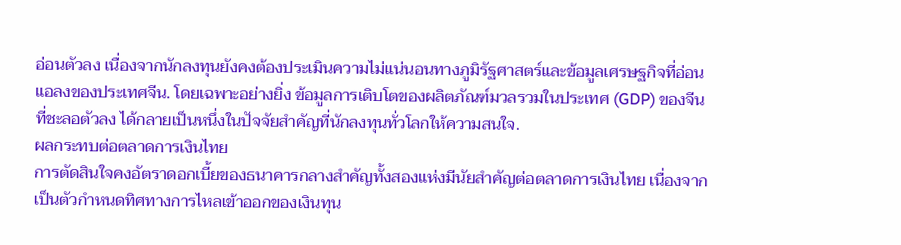อ่อนตัวลง เนื่องจากนักลงทุนยังคงต้องประเมินความไม่แน่นอนทางภูมิรัฐศาสตร์และข้อมูลเศรษฐกิจที่อ่อนแอลงของประเทศจีน. โดยเฉพาะอย่างยิ่ง ข้อมูลการเติบโตของผลิตภัณฑ์มวลรวมในประเทศ (GDP) ของจีนที่ชะลอตัวลง ได้กลายเป็นหนึ่งในปัจจัยสำคัญที่นักลงทุนทั่วโลกให้ความสนใจ.
ผลกระทบต่อตลาดการเงินไทย
การตัดสินใจคงอัตราดอกเบี้ยของธนาคารกลางสำคัญทั้งสองแห่งมีนัยสำคัญต่อตลาดการเงินไทย เนื่องจากเป็นตัวกำหนดทิศทางการไหลเข้าออกของเงินทุน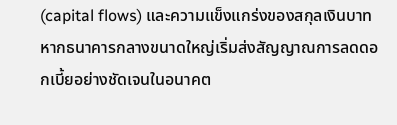(capital flows) และความแข็งแกร่งของสกุลเงินบาท หากธนาคารกลางขนาดใหญ่เริ่มส่งสัญญาณการลดดอกเบี้ยอย่างชัดเจนในอนาคต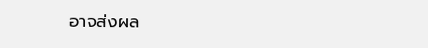อาจส่งผล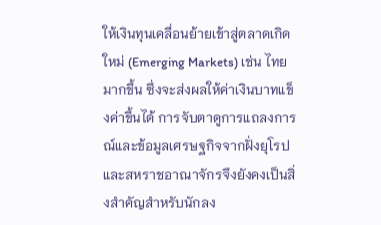ให้เงินทุนเคลื่อนย้ายเข้าสู่ตลาดเกิดใหม่ (Emerging Markets) เช่น ไทย มากขึ้น ซึ่งจะส่งผลให้ค่าเงินบาทแข็งค่าขึ้นได้ การจับตาดูการแถลงการณ์และข้อมูลเศรษฐกิจจากฝั่งยุโรปและสหราชอาณาจักรจึงยังคงเป็นสิ่งสำคัญสำหรับนักลง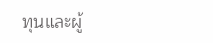ทุนและผู้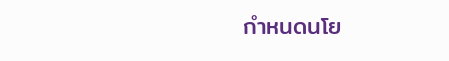กำหนดนโย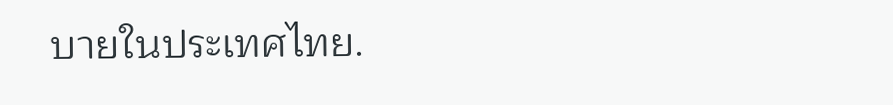บายในประเทศไทย.